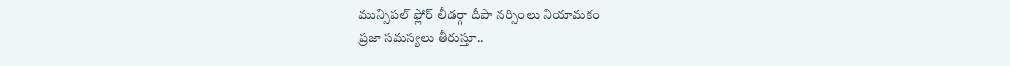మున్సిపల్ ఫ్లోర్ లీడర్గా దీపా నర్సింలు నియామకం
ప్రజా సమస్యలు తీరుస్తూ..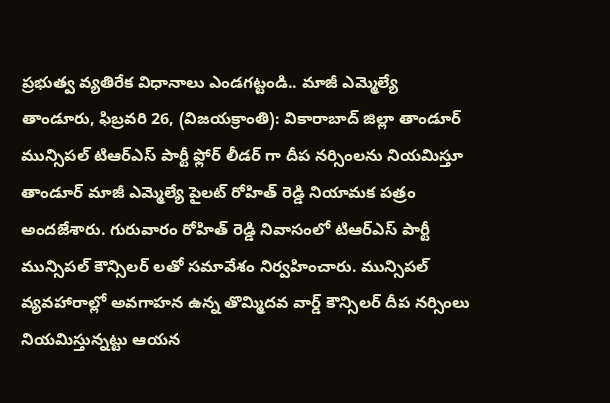ప్రభుత్వ వ్యతిరేక విధానాలు ఎండగట్టండి.. మాజీ ఎమ్మెల్యే
తాండూరు, ఫిబ్రవరి 26, (విజయక్రాంతి): వికారాబాద్ జిల్లా తాండూర్ మున్సిపల్ టిఆర్ఎస్ పార్టీ ఫ్లోర్ లీడర్ గా దీప నర్సింలను నియమిస్తూ తాండూర్ మాజీ ఎమ్మెల్యే పైలట్ రోహిత్ రెడ్డి నియామక పత్రం అందజేశారు. గురువారం రోహిత్ రెడ్డి నివాసంలో టిఆర్ఎస్ పార్టీ మున్సిపల్ కౌన్సిలర్ లతో సమావేశం నిర్వహించారు. మున్సిపల్ వ్యవహారాల్లో అవగాహన ఉన్న తొమ్మిదవ వార్డ్ కౌన్సిలర్ దీప నర్సింలు నియమిస్తున్నట్టు ఆయన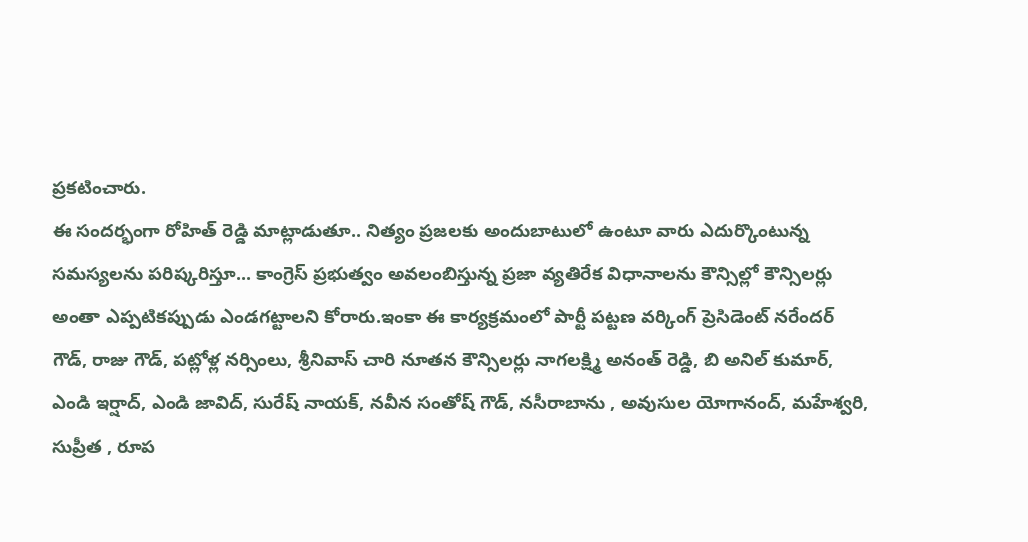ప్రకటించారు.
ఈ సందర్భంగా రోహిత్ రెడ్డి మాట్లాడుతూ.. నిత్యం ప్రజలకు అందుబాటులో ఉంటూ వారు ఎదుర్కొంటున్న సమస్యలను పరిష్కరిస్తూ... కాంగ్రెస్ ప్రభుత్వం అవలంబిస్తున్న ప్రజా వ్యతిరేక విధానాలను కౌన్సిల్లో కౌన్సిలర్లు అంతా ఎప్పటికప్పుడు ఎండగట్టాలని కోరారు.ఇంకా ఈ కార్యక్రమంలో పార్టీ పట్టణ వర్కింగ్ ప్రెసిడెంట్ నరేందర్ గౌడ్, రాజు గౌడ్, పట్లోళ్ల నర్సింలు, శ్రీనివాస్ చారి నూతన కౌన్సిలర్లు నాగలక్ష్మి అనంత్ రెడ్డి, బి అనిల్ కుమార్, ఎండి ఇర్షాద్, ఎండి జావిద్, సురేష్ నాయక్, నవీన సంతోష్ గౌడ్, నసీరాబాను , అవుసుల యోగానంద్, మహేశ్వరి, సుప్రీత , రూప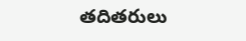తదితరులు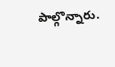పాల్గొన్నారు.